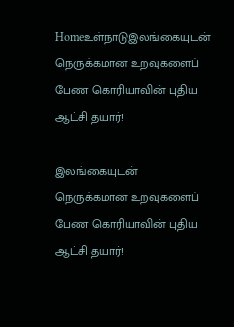Homeஉள்நாடுஇலங்கையுடன் நெருக்கமான உறவுகளைப் பேண கொரியாவின் புதிய ஆட்சி தயார்!

இலங்கையுடன் நெருக்கமான உறவுகளைப் பேண கொரியாவின் புதிய ஆட்சி தயார்!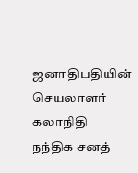ஜனாதிபதியின் செயலாளர் கலாநிதி நந்திக சனத்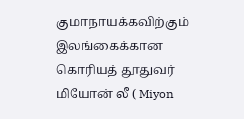குமாநாயக்கவிற்கும் இலங்கைக்கான கொரியத் தூதுவர் மியோன் லீ ( Miyon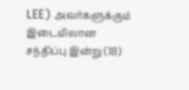LEE) அவர்களுக்கும் இடையிலான சந்திப்பு இன்று (18)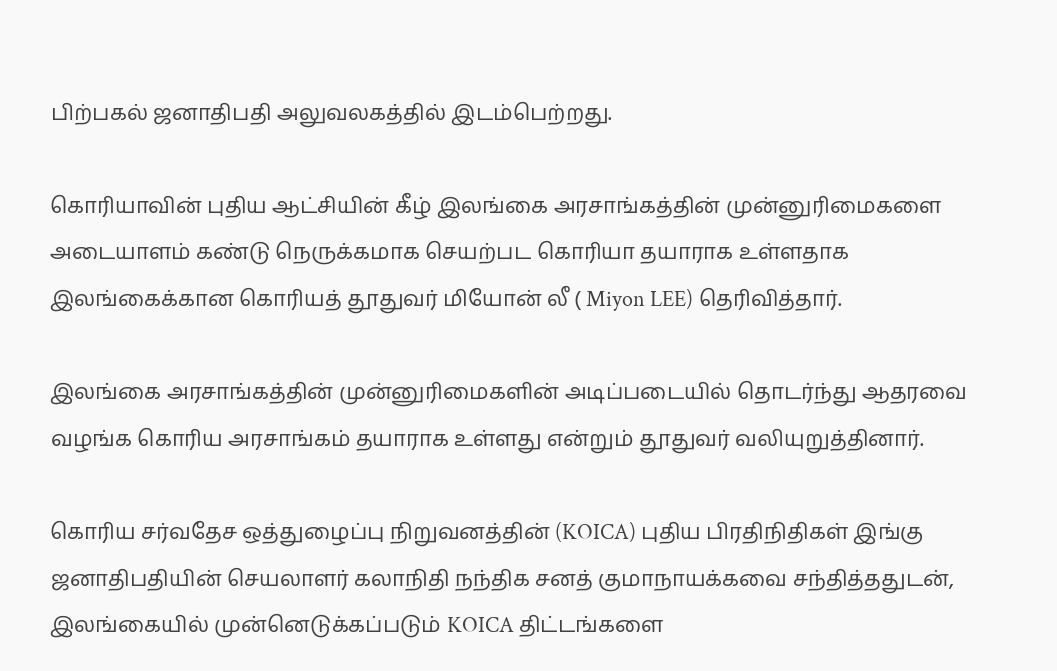பிற்பகல் ஜனாதிபதி அலுவலகத்தில் இடம்பெற்றது.

கொரியாவின் புதிய ஆட்சியின் கீழ் இலங்கை அரசாங்கத்தின் முன்னுரிமைகளை அடையாளம் கண்டு நெருக்கமாக செயற்பட கொரியா தயாராக உள்ளதாக இலங்கைக்கான கொரியத் தூதுவர் மியோன் லீ ( Miyon LEE) தெரிவித்தார்.

இலங்கை அரசாங்கத்தின் முன்னுரிமைகளின் அடிப்படையில் தொடர்ந்து ஆதரவை வழங்க கொரிய அரசாங்கம் தயாராக உள்ளது என்றும் தூதுவர் வலியுறுத்தினார்.

கொரிய சர்வதேச ஒத்துழைப்பு நிறுவனத்தின் (KOICA) புதிய பிரதிநிதிகள் இங்கு ஜனாதிபதியின் செயலாளர் கலாநிதி நந்திக சனத் குமாநாயக்கவை சந்தித்ததுடன், இலங்கையில் முன்னெடுக்கப்படும் KOICA திட்டங்களை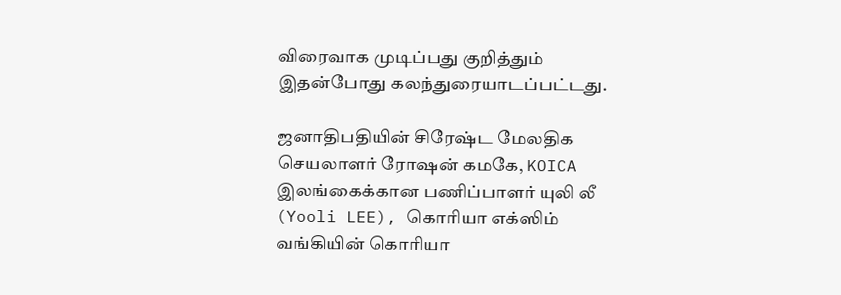விரைவாக முடிப்பது குறித்தும் இதன்போது கலந்துரையாடப்பட்டது.

ஜனாதிபதியின் சிரேஷ்ட மேலதிக செயலாளர் ரோஷன் கமகே, KOICA இலங்கைக்கான பணிப்பாளர் யுலி லீ (Yooli LEE), கொரியா எக்ஸிம் வங்கியின் கொரியா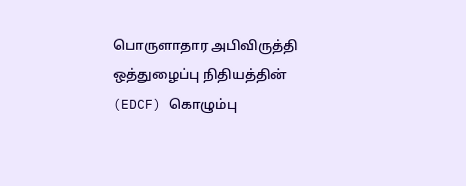பொருளாதார அபிவிருத்தி ஒத்துழைப்பு நிதியத்தின் (EDCF) கொழும்பு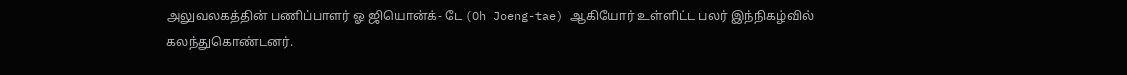அலுவலகத்தின் பணிப்பாளர் ஓ ஜியொன்க்- டே (Oh Joeng-tae) ஆகியோர் உள்ளிட்ட பலர் இந்நிகழ்வில் கலந்துகொண்டனர்.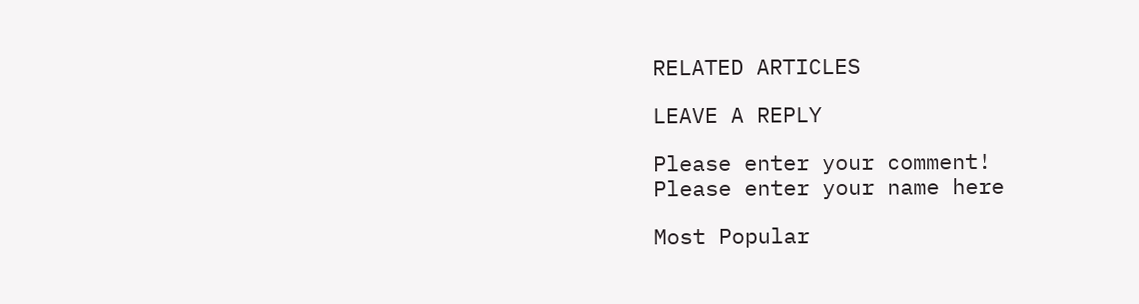RELATED ARTICLES

LEAVE A REPLY

Please enter your comment!
Please enter your name here

Most Popular